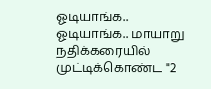ஓடியாங்க.. ஓடியாங்க.. மாயாறு நதிக்கரையில் முட்டிக்கொண்ட "2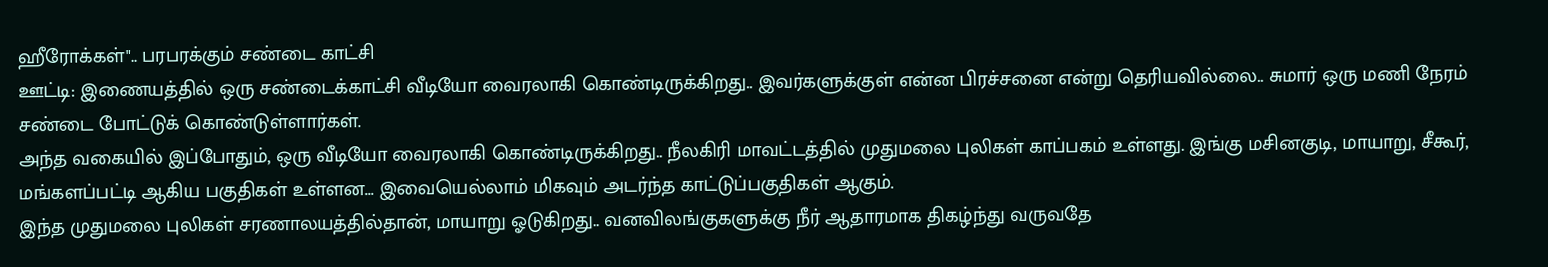ஹீரோக்கள்".. பரபரக்கும் சண்டை காட்சி
ஊட்டி: இணையத்தில் ஒரு சண்டைக்காட்சி வீடியோ வைரலாகி கொண்டிருக்கிறது.. இவர்களுக்குள் என்ன பிரச்சனை என்று தெரியவில்லை.. சுமார் ஒரு மணி நேரம் சண்டை போட்டுக் கொண்டுள்ளார்கள்.
அந்த வகையில் இப்போதும், ஒரு வீடியோ வைரலாகி கொண்டிருக்கிறது.. நீலகிரி மாவட்டத்தில் முதுமலை புலிகள் காப்பகம் உள்ளது. இங்கு மசினகுடி, மாயாறு, சீகூர், மங்களப்பட்டி ஆகிய பகுதிகள் உள்ளன... இவையெல்லாம் மிகவும் அடர்ந்த காட்டுப்பகுதிகள் ஆகும்.
இந்த முதுமலை புலிகள் சரணாலயத்தில்தான், மாயாறு ஓடுகிறது.. வனவிலங்குகளுக்கு நீர் ஆதாரமாக திகழ்ந்து வருவதே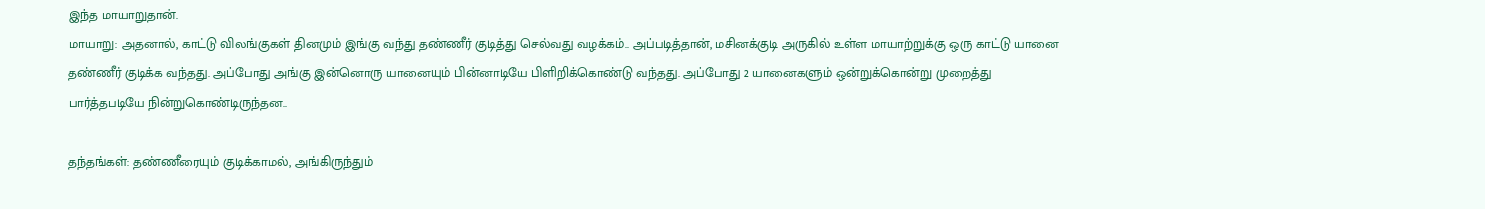இந்த மாயாறுதான்.
மாயாறு: அதனால், காட்டு விலங்குகள் தினமும் இங்கு வந்து தண்ணீர் குடித்து செல்வது வழக்கம்.. அப்படித்தான், மசினக்குடி அருகில் உள்ள மாயாற்றுக்கு ஒரு காட்டு யானை தண்ணீர் குடிக்க வந்தது. அப்போது அங்கு இன்னொரு யானையும் பின்னாடியே பிளிறிக்கொண்டு வந்தது. அப்போது 2 யானைகளும் ஒன்றுக்கொன்று முறைத்து பார்த்தபடியே நின்றுகொண்டிருந்தன..

தந்தங்கள்: தண்ணீரையும் குடிக்காமல், அங்கிருந்தும்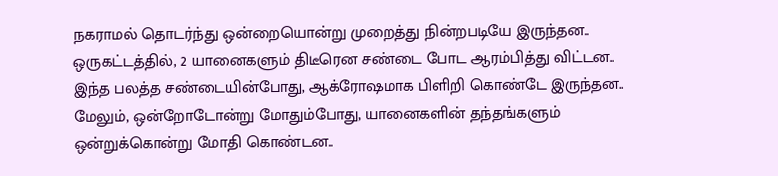நகராமல் தொடர்ந்து ஒன்றையொன்று முறைத்து நின்றபடியே இருந்தன.. ஒருகட்டத்தில், 2 யானைகளும் திடீரென சண்டை போட ஆரம்பித்து விட்டன.. இந்த பலத்த சண்டையின்போது, ஆக்ரோஷமாக பிளிறி கொண்டே இருந்தன.. மேலும், ஒன்றோடோன்று மோதும்போது, யானைகளின் தந்தங்களும் ஒன்றுக்கொன்று மோதி கொண்டன..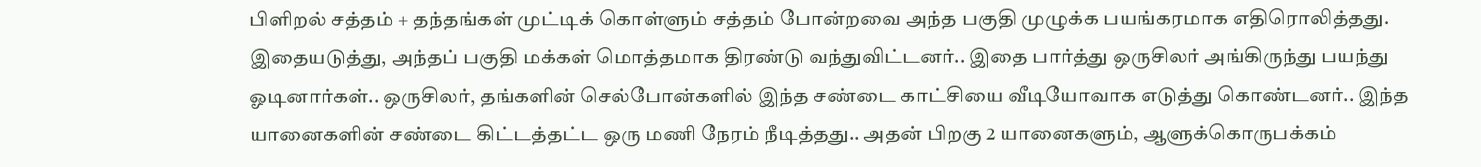பிளிறல் சத்தம் + தந்தங்கள் முட்டிக் கொள்ளும் சத்தம் போன்றவை அந்த பகுதி முழுக்க பயங்கரமாக எதிரொலித்தது.
இதையடுத்து, அந்தப் பகுதி மக்கள் மொத்தமாக திரண்டு வந்துவிட்டனர்.. இதை பார்த்து ஒருசிலர் அங்கிருந்து பயந்து ஓடினார்கள்.. ஒருசிலர், தங்களின் செல்போன்களில் இந்த சண்டை காட்சியை வீடியோவாக எடுத்து கொண்டனர்.. இந்த யானைகளின் சண்டை கிட்டத்தட்ட ஒரு மணி நேரம் நீடித்தது.. அதன் பிறகு 2 யானைகளும், ஆளுக்கொருபக்கம்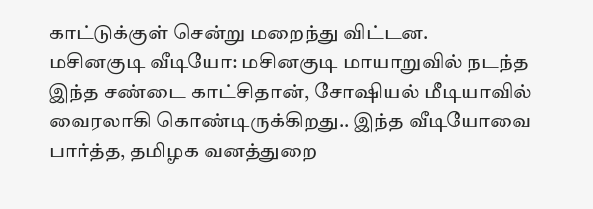காட்டுக்குள் சென்று மறைந்து விட்டன.
மசினகுடி வீடியோ: மசினகுடி மாயாறுவில் நடந்த இந்த சண்டை காட்சிதான், சோஷியல் மீடியாவில் வைரலாகி கொண்டிருக்கிறது.. இந்த வீடியோவை பார்த்த, தமிழக வனத்துறை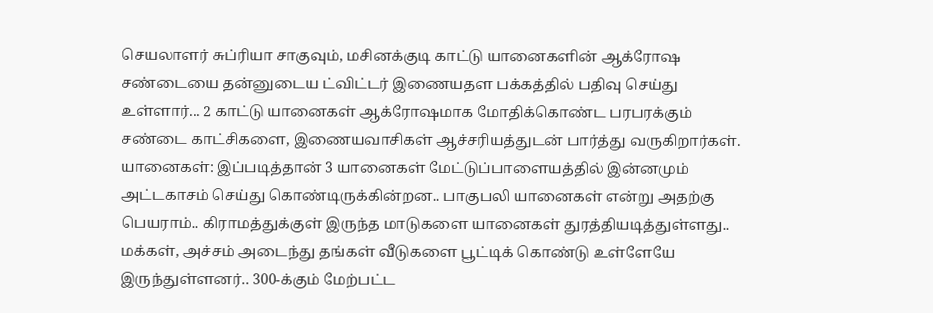செயலாளர் சுப்ரியா சாகுவும், மசினக்குடி காட்டு யானைகளின் ஆக்ரோஷ சண்டையை தன்னுடைய ட்விட்டர் இணையதள பக்கத்தில் பதிவு செய்து உள்ளார்... 2 காட்டு யானைகள் ஆக்ரோஷமாக மோதிக்கொண்ட பரபரக்கும் சண்டை காட்சிகளை, இணையவாசிகள் ஆச்சரியத்துடன் பார்த்து வருகிறார்கள்.
யானைகள்: இப்படித்தான் 3 யானைகள் மேட்டுப்பாளையத்தில் இன்னமும் அட்டகாசம் செய்து கொண்டிருக்கின்றன.. பாகுபலி யானைகள் என்று அதற்கு பெயராம்.. கிராமத்துக்குள் இருந்த மாடுகளை யானைகள் துரத்தியடித்துள்ளது.. மக்கள், அச்சம் அடைந்து தங்கள் வீடுகளை பூட்டிக் கொண்டு உள்ளேயே இருந்துள்ளனர்.. 300-க்கும் மேற்பட்ட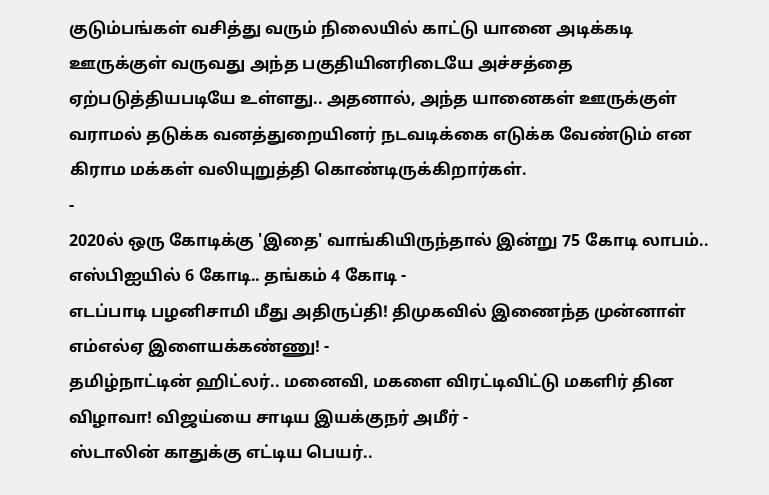குடும்பங்கள் வசித்து வரும் நிலையில் காட்டு யானை அடிக்கடி ஊருக்குள் வருவது அந்த பகுதியினரிடையே அச்சத்தை ஏற்படுத்தியபடியே உள்ளது.. அதனால், அந்த யானைகள் ஊருக்குள் வராமல் தடுக்க வனத்துறையினர் நடவடிக்கை எடுக்க வேண்டும் என கிராம மக்கள் வலியுறுத்தி கொண்டிருக்கிறார்கள்.
-
2020ல் ஒரு கோடிக்கு 'இதை' வாங்கியிருந்தால் இன்று 75 கோடி லாபம்.. எஸ்பிஐயில் 6 கோடி.. தங்கம் 4 கோடி -
எடப்பாடி பழனிசாமி மீது அதிருப்தி! திமுகவில் இணைந்த முன்னாள் எம்எல்ஏ இளையக்கண்ணு! -
தமிழ்நாட்டின் ஹிட்லர்.. மனைவி, மகளை விரட்டிவிட்டு மகளிர் தின விழாவா! விஜய்யை சாடிய இயக்குநர் அமீர் -
ஸ்டாலின் காதுக்கு எட்டிய பெயர்..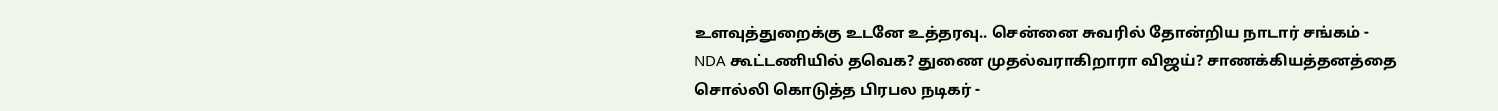உளவுத்துறைக்கு உடனே உத்தரவு.. சென்னை சுவரில் தோன்றிய நாடார் சங்கம் -
NDA கூட்டணியில் தவெக? துணை முதல்வராகிறாரா விஜய்? சாணக்கியத்தனத்தை சொல்லி கொடுத்த பிரபல நடிகர் -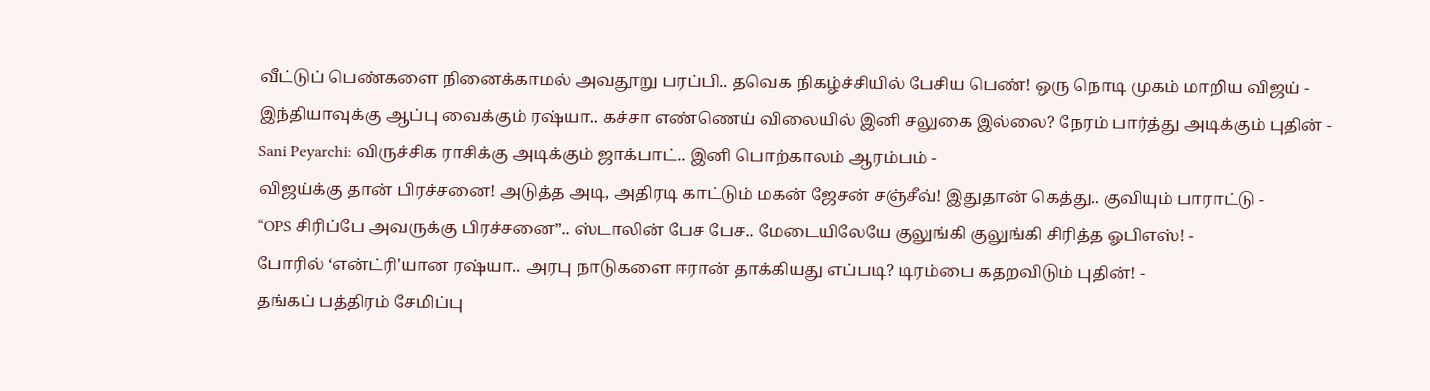வீட்டுப் பெண்களை நினைக்காமல் அவதூறு பரப்பி.. தவெக நிகழ்ச்சியில் பேசிய பெண்! ஒரு நொடி முகம் மாறிய விஜய் -
இந்தியாவுக்கு ஆப்பு வைக்கும் ரஷ்யா.. கச்சா எண்ணெய் விலையில் இனி சலுகை இல்லை? நேரம் பார்த்து அடிக்கும் புதின் -
Sani Peyarchi: விருச்சிக ராசிக்கு அடிக்கும் ஜாக்பாட்.. இனி பொற்காலம் ஆரம்பம் -
விஜய்க்கு தான் பிரச்சனை! அடுத்த அடி, அதிரடி காட்டும் மகன் ஜேசன் சஞ்சீவ்! இதுதான் கெத்து.. குவியும் பாராட்டு -
“OPS சிரிப்பே அவருக்கு பிரச்சனை”.. ஸ்டாலின் பேச பேச.. மேடையிலேயே குலுங்கி குலுங்கி சிரித்த ஓபிஎஸ்! -
போரில் ‘என்ட்ரி'யான ரஷ்யா.. அரபு நாடுகளை ஈரான் தாக்கியது எப்படி? டிரம்பை கதறவிடும் புதின்! -
தங்கப் பத்திரம் சேமிப்பு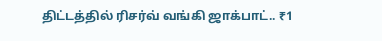திட்டத்தில் ரிசர்வ் வங்கி ஜாக்பாட்.. ₹1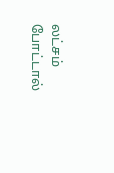லட்சம் போட்டால்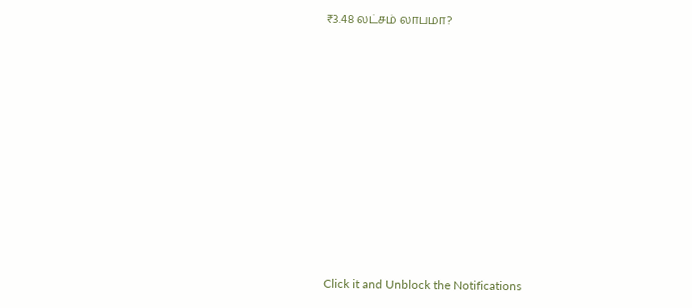₹3.48 லட்சம் லாபமா?












Click it and Unblock the Notifications